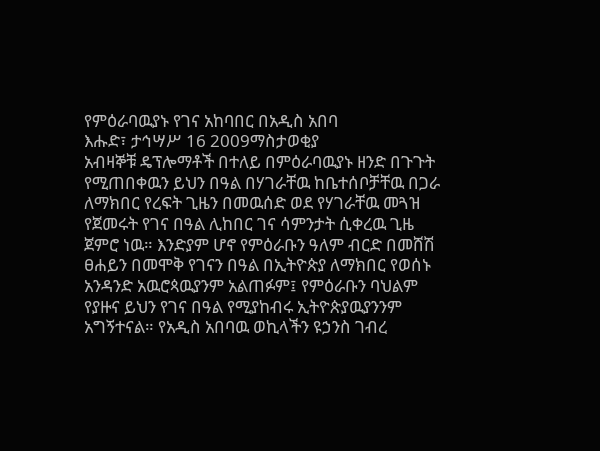የምዕራባዉያኑ የገና አከባበር በአዲስ አበባ
እሑድ፣ ታኅሣሥ 16 2009ማስታወቂያ
አብዛኞቹ ዴፕሎማቶች በተለይ በምዕራባዉያኑ ዘንድ በጉጉት የሚጠበቀዉን ይህን በዓል በሃገራቸዉ ከቤተሰቦቻቸዉ በጋራ ለማክበር የረፍት ጊዜን በመዉሰድ ወደ የሃገራቸዉ መጓዝ የጀመሩት የገና በዓል ሊከበር ገና ሳምንታት ሲቀረዉ ጊዜ ጀምሮ ነዉ። እንድያም ሆኖ የምዕራቡን ዓለም ብርድ በመሸሽ ፀሐይን በመሞቅ የገናን በዓል በኢትዮጵያ ለማክበር የወሰኑ አንዳንድ አዉሮጳዉያንም አልጠፉም፤ የምዕራቡን ባህልም የያዙና ይህን የገና በዓል የሚያከብሩ ኢትዮጵያዉያንንም አግኝተናል። የአዲስ አበባዉ ወኪላችን ዩኃንስ ገብረ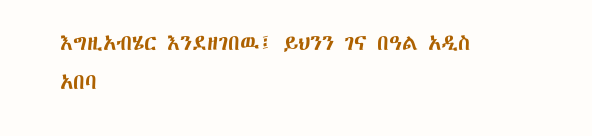እግዚአብሄር እንደዘገበዉ፤ ይህንን ገና በዓል አዲስ አበባ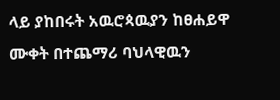ላይ ያከበሩት አዉሮጳዉያን ከፀሐይዋ ሙቀት በተጨማሪ ባህላዊዉን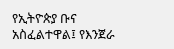የኢትዮጵያ ቡና አስፈልተዋል፤ የእንጀራ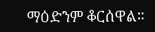ማዕድንም ቆርሰዋል።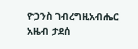ዮኃንስ ገብረግዚአብሔር
አዜብ ታደሰ